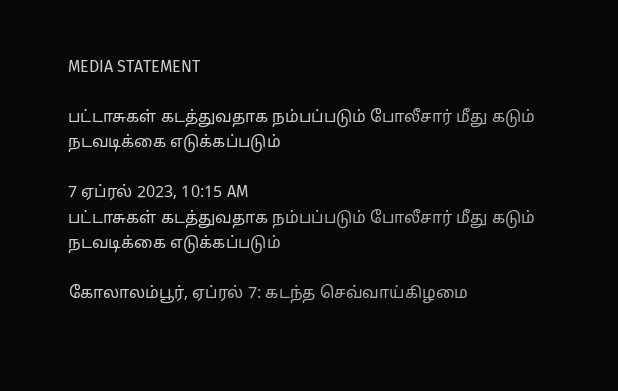MEDIA STATEMENT

பட்டாசுகள் கடத்துவதாக நம்பப்படும் போலீசார் மீது கடும் நடவடிக்கை எடுக்கப்படும்

7 ஏப்ரல் 2023, 10:15 AM
பட்டாசுகள் கடத்துவதாக நம்பப்படும் போலீசார் மீது கடும் நடவடிக்கை எடுக்கப்படும்

கோலாலம்பூர், ஏப்ரல் 7: கடந்த செவ்வாய்கிழமை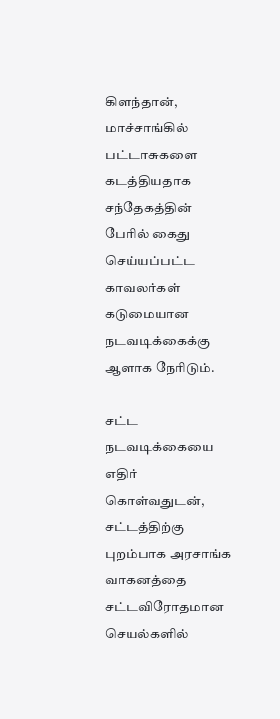கிளந்தான், மாச்சாங்கில் பட்டாசுகளை கடத்தியதாக சந்தேகத்தின் பேரில் கைது செய்யப்பட்ட காவலர்கள் கடுமையான நடவடிக்கைக்கு ஆளாக நேரிடும்.

சட்ட நடவடிக்கையை எதிர் கொள்வதுடன், சட்டத்திற்கு புறம்பாக அரசாங்க வாகனத்தை சட்டவிரோதமான செயல்களில்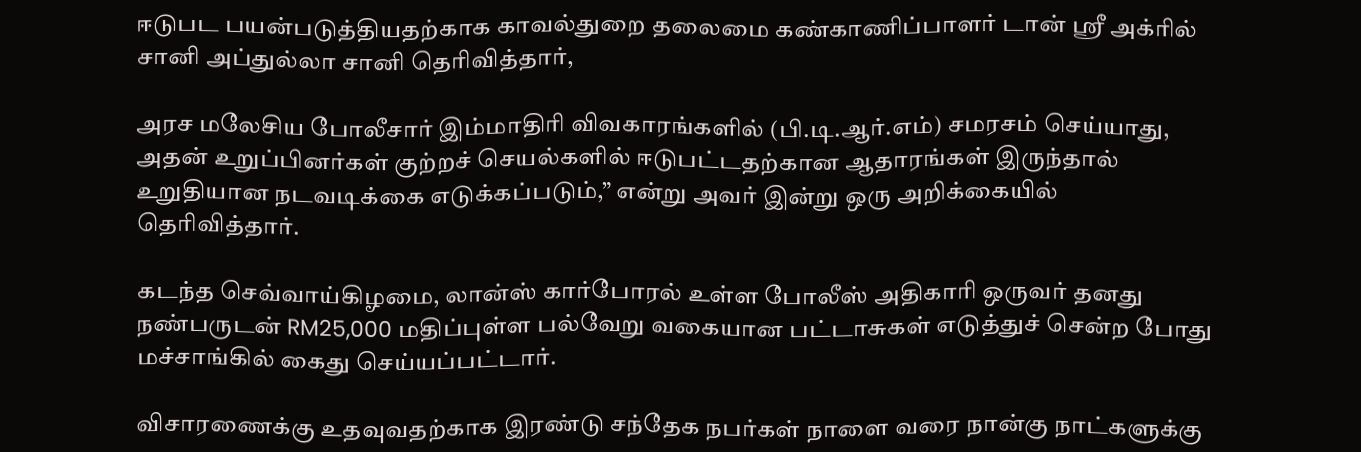ஈடுபட பயன்படுத்தியதற்காக காவல்துறை தலைமை கண்காணிப்பாளர் டான் ஸ்ரீ அக்ரில் சானி அப்துல்லா சானி தெரிவித்தார்,

அரச மலேசிய போலீசார் இம்மாதிரி விவகாரங்களில் (பி.டி.ஆர்.எம்) சமரசம் செய்யாது, அதன் உறுப்பினர்கள் குற்றச் செயல்களில் ஈடுபட்டதற்கான ஆதாரங்கள் இருந்தால் உறுதியான நடவடிக்கை எடுக்கப்படும்,” என்று அவர் இன்று ஒரு அறிக்கையில் தெரிவித்தார்.

கடந்த செவ்வாய்கிழமை, லான்ஸ் கார்போரல் உள்ள போலீஸ் அதிகாரி ஒருவர் தனது நண்பருடன் RM25,000 மதிப்புள்ள பல்வேறு வகையான பட்டாசுகள் எடுத்துச் சென்ற போது மச்சாங்கில் கைது செய்யப்பட்டார்.

விசாரணைக்கு உதவுவதற்காக இரண்டு சந்தேக நபர்கள் நாளை வரை நான்கு நாட்களுக்கு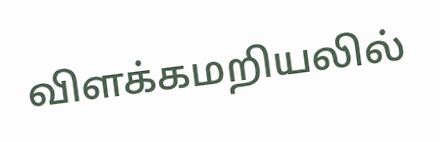விளக்கமறியலில்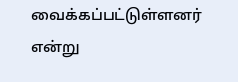வைக்கப்பட்டுள்ளனர் என்று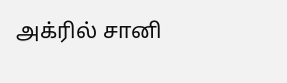அக்ரில் சானி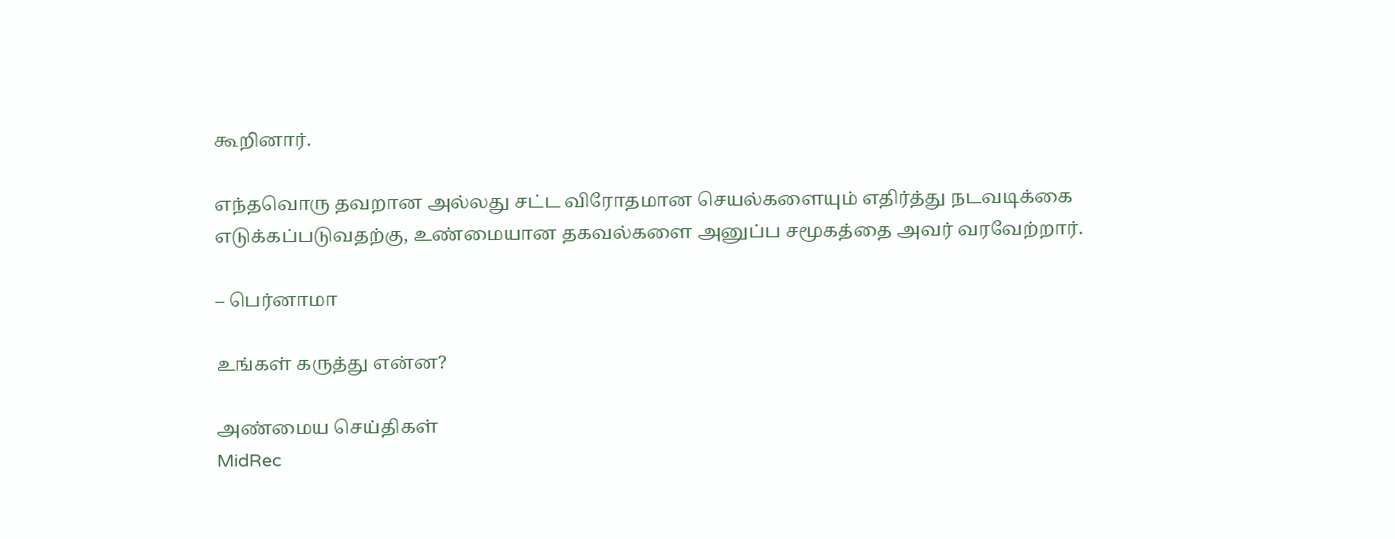கூறினார்.

எந்தவொரு தவறான அல்லது சட்ட விரோதமான செயல்களையும் எதிர்த்து நடவடிக்கை எடுக்கப்படுவதற்கு, உண்மையான தகவல்களை அனுப்ப சமூகத்தை அவர் வரவேற்றார்.

– பெர்னாமா

உங்கள் கருத்து என்ன?

அண்மைய செய்திகள்
MidRec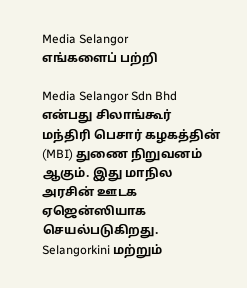Media Selangor
எங்களைப் பற்றி

Media Selangor Sdn Bhd என்பது சிலாங்கூர் மந்திரி பெசார் கழகத்தின் (MBI) துணை நிறுவனம் ஆகும். இது மாநில அரசின் ஊடக ஏஜென்ஸியாக செயல்படுகிறது. Selangorkini மற்றும்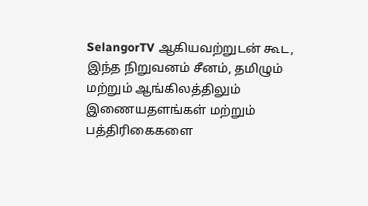SelangorTV ஆகியவற்றுடன் கூட, இந்த நிறுவனம் சீனம், தமிழும் மற்றும் ஆங்கிலத்திலும் இணையதளங்கள் மற்றும் பத்திரிகைகளை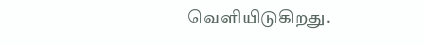வெளியிடுகிறது.